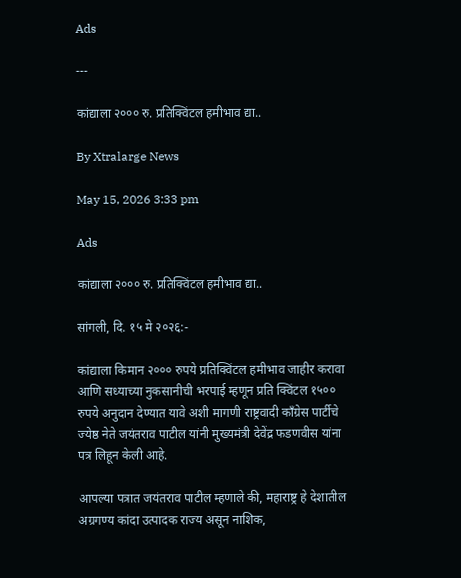Ads

---

कांद्याला २००० रु. प्रतिक्विंटल हमीभाव द्या..

By Xtralarge News

May 15, 2026 3:33 pm

Ads

कांद्याला २००० रु. प्रतिक्विंटल हमीभाव द्या..

सांगली, दि. १५ मे २०२६:-

कांद्याला किमान २००० रुपये प्रतिक्विंटल हमीभाव जाहीर करावा आणि सध्याच्या नुकसानीची भरपाई म्हणून प्रति क्विंटल १५०० रुपये अनुदान देण्यात यावे अशी मागणी राष्ट्रवादी काँग्रेस पार्टीचे ज्येष्ठ नेते जयंतराव पाटील यांनी मुख्यमंत्री देवेंद्र फडणवीस यांना पत्र लिहून केली आहे.

आपल्या पत्रात जयंतराव पाटील म्हणाले की, महाराष्ट्र हे देशातील अग्रगण्य कांदा उत्पादक राज्य असून नाशिक,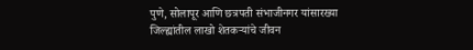पुणे, सोलापूर आणि छत्रपती संभाजीनगर यांसारख्या जिल्ह्यांतील लाखो शेतकऱ्यांचे जीवन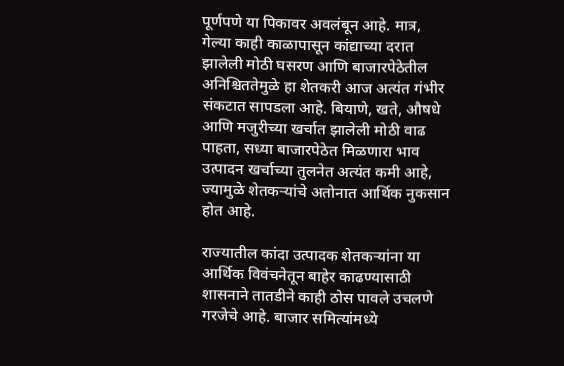पूर्णपणे या पिकावर अवलंबून आहे. मात्र, गेल्या काही काळापासून कांद्याच्या दरात झालेली मोठी घसरण आणि बाजारपेठेतील अनिश्चिततेमुळे हा शेतकरी आज अत्यंत गंभीर संकटात सापडला आहे. बियाणे, खते, औषधे आणि मजुरीच्या खर्चात झालेली मोठी वाढ पाहता, सध्या बाजारपेठेत मिळणारा भाव उत्पादन खर्चाच्या तुलनेत अत्यंत कमी आहे, ज्यामुळे शेतकऱ्यांचे अतोनात आर्थिक नुकसान होत आहे.

राज्यातील कांदा उत्पादक शेतकऱ्यांना या आर्थिक विवंचनेतून बाहेर काढण्यासाठी शासनाने तातडीने काही ठोस पावले उचलणे गरजेचे आहे. बाजार समित्यांमध्ये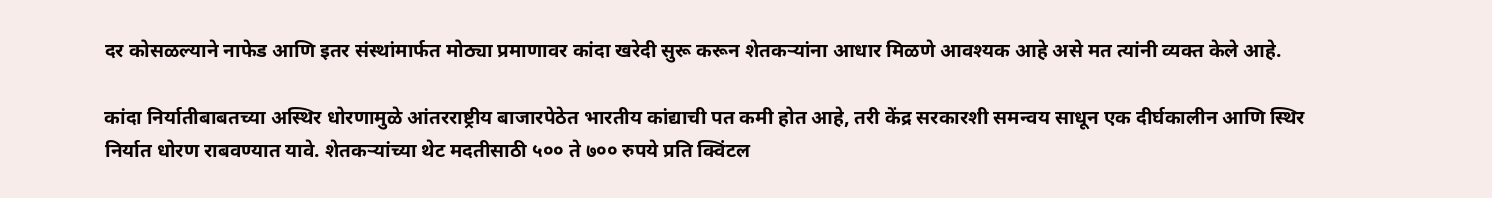दर कोसळल्याने नाफेड आणि इतर संस्थांमार्फत मोठ्या प्रमाणावर कांदा खरेदी सुरू करून शेतकऱ्यांना आधार मिळणे आवश्यक आहे असे मत त्यांनी व्यक्त केले आहे.

कांदा निर्यातीबाबतच्या अस्थिर धोरणामुळे आंतरराष्ट्रीय बाजारपेठेत भारतीय कांद्याची पत कमी होत आहे, तरी केंद्र सरकारशी समन्वय साधून एक दीर्घकालीन आणि स्थिर निर्यात धोरण राबवण्यात यावे. शेतकऱ्यांच्या थेट मदतीसाठी ५०० ते ७०० रुपये प्रति क्विंटल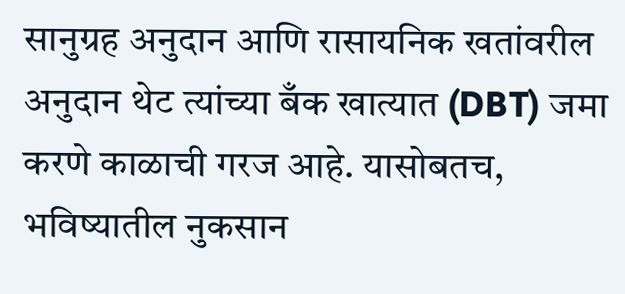सानुग्रह अनुदान आणि रासायनिक खतांवरील अनुदान थेट त्यांच्या बँक खात्यात (DBT) जमा करणे काळाची गरज आहे. यासोबतच, भविष्यातील नुकसान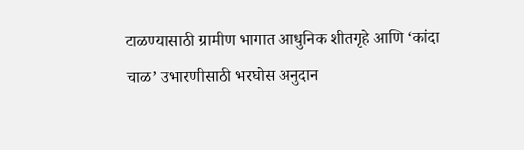टाळण्यासाठी ग्रामीण भागात आधुनिक शीतगृहे आणि ‘कांदा चाळ’ उभारणीसाठी भरघोस अनुदान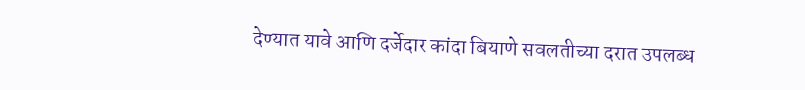देण्यात यावे आणि दर्जेदार कांदा बियाणे सवलतीच्या दरात उपलब्ध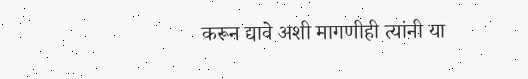करून द्यावे अशी मागणीही त्यांनी या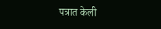पत्रात केली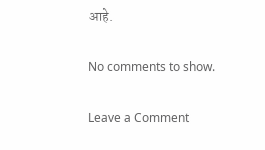आहे.

No comments to show.

Leave a Comment